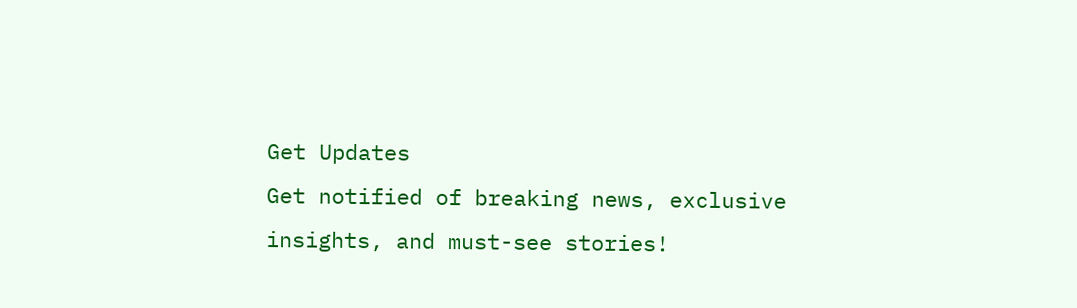Get Updates
Get notified of breaking news, exclusive insights, and must-see stories!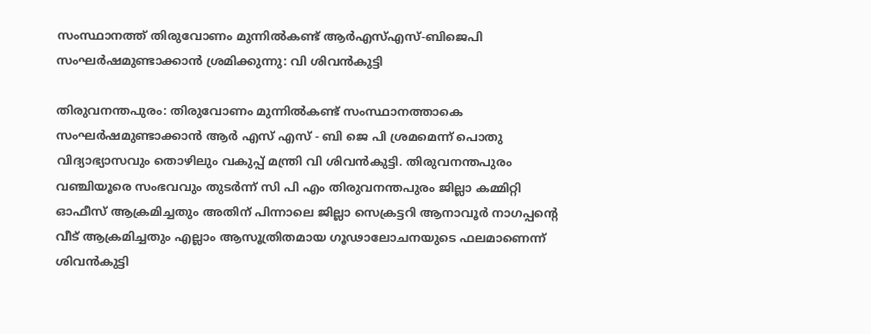സംസ്ഥാനത്ത് തിരുവോണം മുന്നില്‍കണ്ട് ആര്‍എസ്എസ്-ബിജെപി സംഘര്‍ഷമുണ്ടാക്കാന്‍ ശ്രമിക്കുന്നു: വി ശിവന്‍കുട്ടി

തിരുവനന്തപുരം: തിരുവോണം മുന്നില്‍കണ്ട് സംസ്ഥാനത്താകെ സംഘര്‍ഷമുണ്ടാക്കാന്‍ ആര്‍ എസ് എസ് - ബി ജെ പി ശ്രമമെന്ന് പൊതു വിദ്യാഭ്യാസവും തൊഴിലും വകുപ്പ് മന്ത്രി വി ശിവന്‍കുട്ടി. തിരുവനന്തപുരം വഞ്ചിയൂരെ സംഭവവും തുടര്‍ന്ന് സി പി എം തിരുവനന്തപുരം ജില്ലാ കമ്മിറ്റി ഓഫീസ് ആക്രമിച്ചതും അതിന് പിന്നാലെ ജില്ലാ സെക്രട്ടറി ആനാവൂര്‍ നാഗപ്പന്റെ വീട് ആക്രമിച്ചതും എല്ലാം ആസൂത്രിതമായ ഗൂഢാലോചനയുടെ ഫലമാണെന്ന് ശിവന്‍കുട്ടി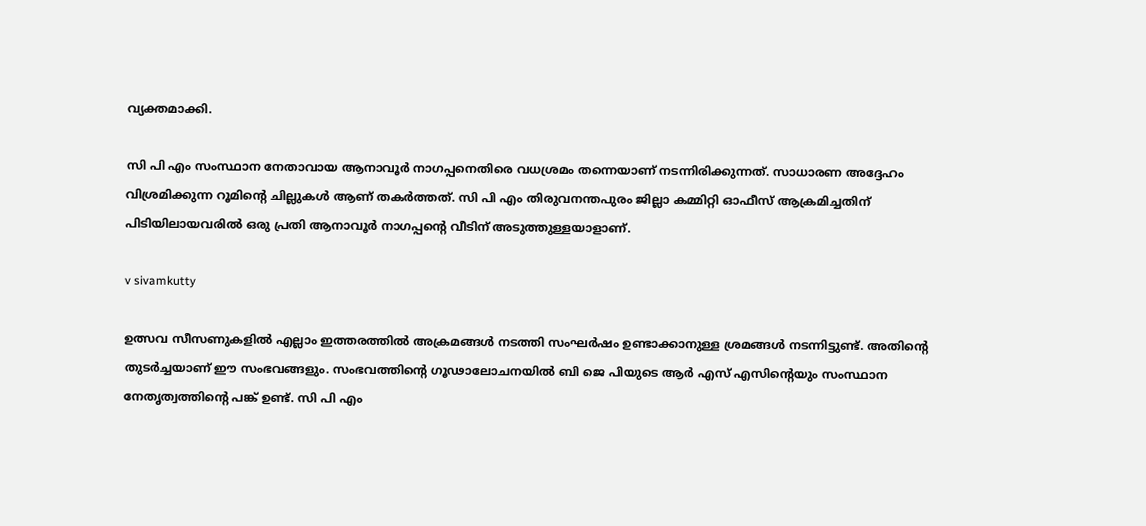വ്യക്തമാക്കി.

സി പി എം സംസ്ഥാന നേതാവായ ആനാവൂര്‍ നാഗപ്പനെതിരെ വധശ്രമം തന്നെയാണ് നടന്നിരിക്കുന്നത്. സാധാരണ അദ്ദേഹം വിശ്രമിക്കുന്ന റൂമിന്റെ ചില്ലുകള്‍ ആണ് തകര്‍ത്തത്. സി പി എം തിരുവനന്തപുരം ജില്ലാ കമ്മിറ്റി ഓഫീസ് ആക്രമിച്ചതിന് പിടിയിലായവരില്‍ ഒരു പ്രതി ആനാവൂര്‍ നാഗപ്പന്റെ വീടിന് അടുത്തുള്ളയാളാണ്.

v sivamkutty

ഉത്സവ സീസണുകളില്‍ എല്ലാം ഇത്തരത്തില്‍ അക്രമങ്ങള്‍ നടത്തി സംഘര്‍ഷം ഉണ്ടാക്കാനുള്ള ശ്രമങ്ങള്‍ നടന്നിട്ടുണ്ട്. അതിന്റെ തുടര്‍ച്ചയാണ് ഈ സംഭവങ്ങളും. സംഭവത്തിന്റെ ഗൂഢാലോചനയില്‍ ബി ജെ പിയുടെ ആര്‍ എസ് എസിന്റെയും സംസ്ഥാന നേതൃത്വത്തിന്റെ പങ്ക് ഉണ്ട്. സി പി എം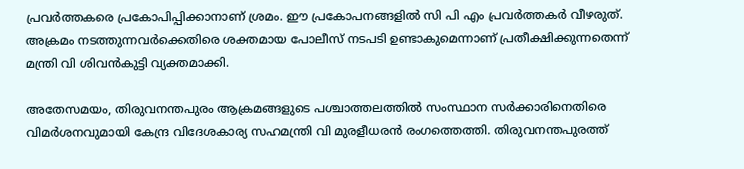പ്രവര്‍ത്തകരെ പ്രകോപിപ്പിക്കാനാണ് ശ്രമം. ഈ പ്രകോപനങ്ങളില്‍ സി പി എം പ്രവര്‍ത്തകര്‍ വീഴരുത്. അക്രമം നടത്തുന്നവര്‍ക്കെതിരെ ശക്തമായ പോലീസ് നടപടി ഉണ്ടാകുമെന്നാണ് പ്രതീക്ഷിക്കുന്നതെന്ന് മന്ത്രി വി ശിവന്‍കുട്ടി വ്യക്തമാക്കി.

അതേസമയം, തിരുവനന്തപുരം ആക്രമങ്ങളുടെ പശ്ചാത്തലത്തില്‍ സംസ്ഥാന സര്‍ക്കാരിനെതിരെ വിമര്‍ശനവുമായി കേന്ദ്ര വിദേശകാര്യ സഹമന്ത്രി വി മുരളീധരന്‍ രംഗത്തെത്തി. തിരുവനന്തപുരത്ത്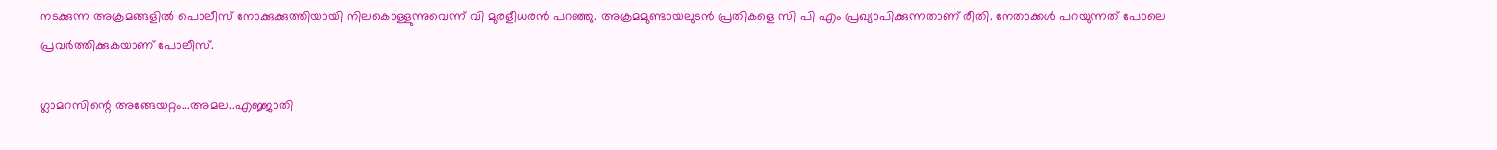നടക്കുന്ന അക്രമങ്ങളില്‍ പൊലീസ് നോക്കുക്കുത്തിയായി നിലകൊള്ളുന്നുവെന്ന് വി മുരളീധരന്‍ പറഞ്ഞു. അക്രമമുണ്ടായലുടന്‍ പ്രതികളെ സി പി എം പ്രഖ്യാപിക്കുന്നതാണ് രീതി. നേതാക്കള്‍ പറയുന്നത് പോലെ പ്രവര്‍ത്തിക്കുകയാണ് പോലീസ്.

ഗ്ലാമറസിന്റെ അങ്ങേയറ്റം...അമല..എജ്ജാതി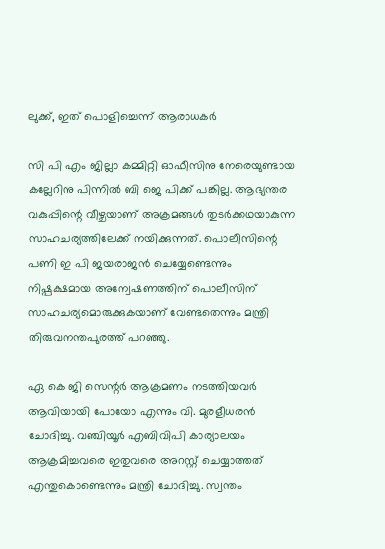ലുക്ക്, ഇത് പൊളിച്ചെന്ന് ആരാധകര്‍

സി പി എം ജില്ലാ കമ്മിറ്റി ഓഫീസിനു നേരെയുണ്ടായ കല്ലേറിനു പിന്നില്‍ ബി ജെ പിക്ക് പങ്കില്ല. ആഭ്യന്തര വകുപ്പിന്റെ വീഴ്ചയാണ് അക്രമങ്ങള്‍ തുടര്‍ക്കഥയാകുന്ന സാഹചര്യത്തിലേക്ക് നയിക്കുന്നത്. പൊലീസിന്റെ പണി ഇ പി ജയരാജന്‍ ചെയ്യേണ്ടെന്നും നിഷ്പക്ഷമായ അന്വേഷണത്തിന് പൊലീസിന് സാഹചര്യമൊരുക്കുകയാണ് വേണ്ടതെന്നും മന്ത്രി തിരുവനന്തപുരത്ത് പറഞ്ഞു.

ഏ കെ ജി സെന്റര്‍ ആക്രമണം നടത്തിയവര്‍ ആവിയായി പോയോ എന്നും വി. മുരളീധരന്‍ ചോദിച്ചു. വഞ്ചിയൂര്‍ എബിവിപി കാര്യാലയം ആക്രമിച്ചവരെ ഇതുവരെ അറസ്റ്റ് ചെയ്യാത്തത് എന്തുകൊണ്ടെന്നും മന്ത്രി ചോദിച്ചു. സ്വന്തം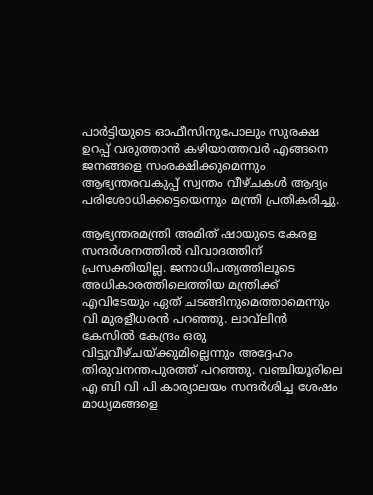പാര്‍ട്ടിയുടെ ഓഫീസിനുപോലും സുരക്ഷ ഉറപ്പ് വരുത്താന്‍ കഴിയാത്തവര്‍ എങ്ങനെ ജനങ്ങളെ സംരക്ഷിക്കുമെന്നും ആഭ്യന്തരവകുപ്പ് സ്വന്തം വീഴ്ചകള്‍ ആദ്യം പരിശോധിക്കട്ടെയെന്നും മന്ത്രി പ്രതികരിച്ചു.

ആഭ്യന്തരമന്ത്രി അമിത് ഷായുടെ കേരള സന്ദര്‍ശനത്തില്‍ വിവാദത്തിന് പ്രസക്തിയില്ല. ജനാധിപത്യത്തിലൂടെ അധികാരത്തിലെത്തിയ മന്ത്രിക്ക് എവിടേയും ഏത് ചടങ്ങിനുമെത്താമെന്നും വി മുരളീധരന്‍ പറഞ്ഞു. ലാവ്‌ലിന്‍ കേസില്‍ കേന്ദ്രം ഒരു വിട്ടുവീഴ്ചയ്ക്കുമില്ലെന്നും അദ്ദേഹം തിരുവനന്തപുരത്ത് പറഞ്ഞു. വഞ്ചിയൂരിലെ എ ബി വി പി കാര്യാലയം സന്ദര്‍ശിച്ച ശേഷം മാധ്യമങ്ങളെ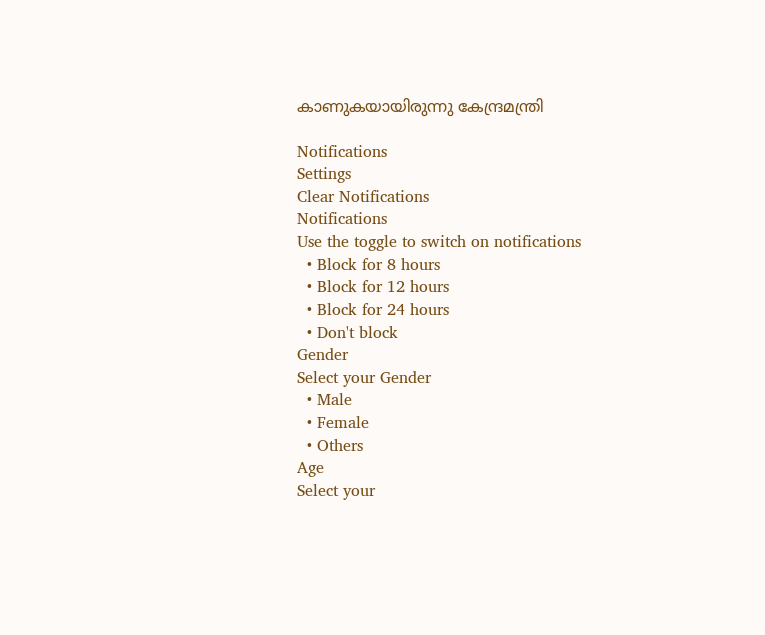കാണുകയായിരുന്നു കേന്ദ്രമന്ത്രി

Notifications
Settings
Clear Notifications
Notifications
Use the toggle to switch on notifications
  • Block for 8 hours
  • Block for 12 hours
  • Block for 24 hours
  • Don't block
Gender
Select your Gender
  • Male
  • Female
  • Others
Age
Select your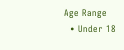Age Range
  • Under 18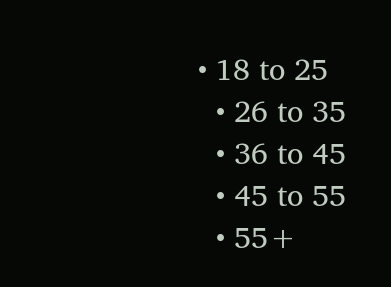• 18 to 25
  • 26 to 35
  • 36 to 45
  • 45 to 55
  • 55+